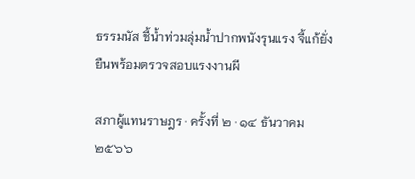ธรรมนัส ชี้น้ำท่วมลุ่มน้ำปากพนังรุนแรง จี้แก้ยั่งยืนพร้อมตรวจสอบแรงงานผี

สภาผู้แทนราษฎร · ครั้งที่ ๒ · ๑๔ ธันวาคม ๒๕๖๖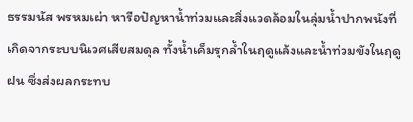ธรรมนัส พรหมเผ่า หารือปัญหาน้ำท่วมและสิ่งแวดล้อมในลุ่มน้ำปากพนังที่เกิดจากระบบนิเวศเสียสมดุล ทั้งน้ำเค็มรุกล้ำในฤดูแล้งและน้ำท่วมขังในฤดูฝน ซึ่งส่งผลกระทบ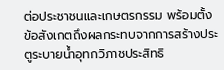ต่อประชาชนและเกษตรกรรม พร้อมตั้งข้อสังเกตถึงผลกระทบจากการสร้างประตูระบายน้ำอุทกวิภาชประสิทธิ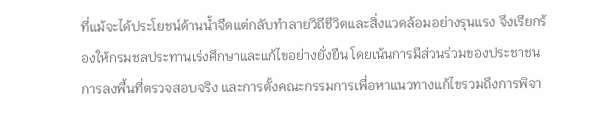ที่แม้จะได้ประโยชน์ด้านน้ำจืดแต่กลับทำลายวิถีชีวิตและสิ่งแวดล้อมอย่างรุนแรง จึงเรียกร้องให้กรมชลประทานเร่งศึกษาและแก้ไขอย่างยั่งยืน โดยเน้นการมีส่วนร่วมของประชาชน การลงพื้นที่ตรวจสอบจริง และการตั้งคณะกรรมการเพื่อหาแนวทางแก้ไขรวมถึงการพิจา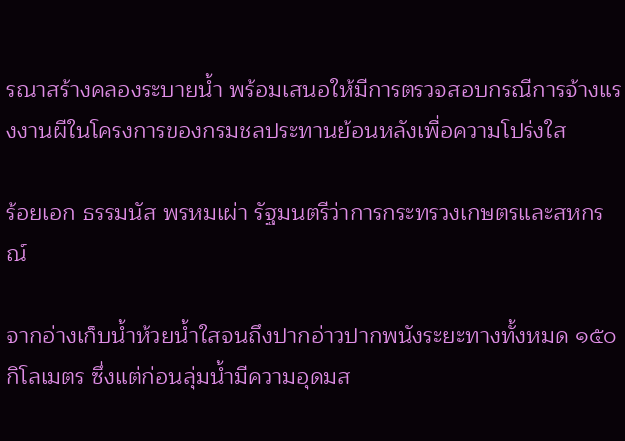รณาสร้างคลองระบายน้ำ พร้อมเสนอให้มีการตรวจสอบกรณีการจ้างแรงงานผีในโครงการของกรมชลประทานย้อนหลังเพื่อความโปร่งใส

ร้อยเอก ธรรมนัส พรหมเผ่า รัฐมนตรีว่าการกระทรวงเกษตรและสหกรณ์

จากอ่างเก็บน้ำห้วยน้ำใสจนถึงปากอ่าวปากพนังระยะทางทั้งหมด ๑๕๐ กิโลเมตร ซึ่งแต่ก่อนลุ่มน้ำมีความอุดมส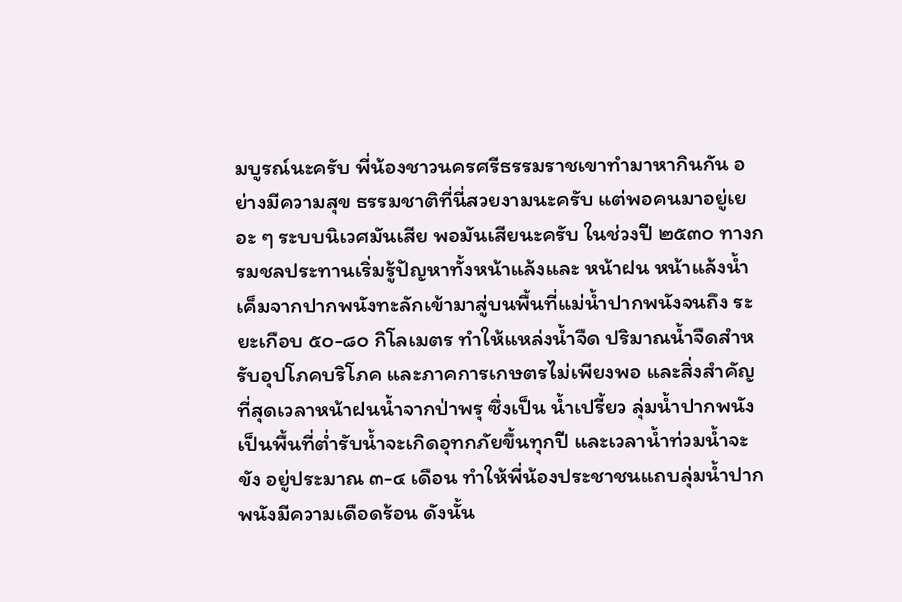มบูรณ์นะครับ พี่น้องชาวนครศรีธรรมราชเขาทำมาหากินกัน อย่างมีความสุข ธรรมชาติที่นี่สวยงามนะครับ แต่พอคนมาอยู่เยอะ ๆ ระบบนิเวศมันเสีย พอมันเสียนะครับ ในช่วงปี ๒๕๓๐ ทางกรมชลประทานเริ่มรู้ปัญหาทั้งหน้าแล้งและ หน้าฝน หน้าแล้งน้ำเค็มจากปากพนังทะลักเข้ามาสู่บนพื้นที่แม่น้ำปากพนังจนถึง ระยะเกือบ ๕๐-๘๐ กิโลเมตร ทำให้แหล่งน้ำจืด ปริมาณน้ำจืดสำหรับอุปโภคบริโภค และภาคการเกษตรไม่เพียงพอ และสิ่งสำคัญที่สุดเวลาหน้าฝนน้ำจากป่าพรุ ซึ่งเป็น น้ำเปรี้ยว ลุ่มน้ำปากพนังเป็นพื้นที่ต่ำรับน้ำจะเกิดอุทกภัยขึ้นทุกปี และเวลาน้ำท่วมน้ำจะขัง อยู่ประมาณ ๓-๔ เดือน ทำให้พี่น้องประชาชนแถบลุ่มน้ำปากพนังมีความเดือดร้อน ดังนั้น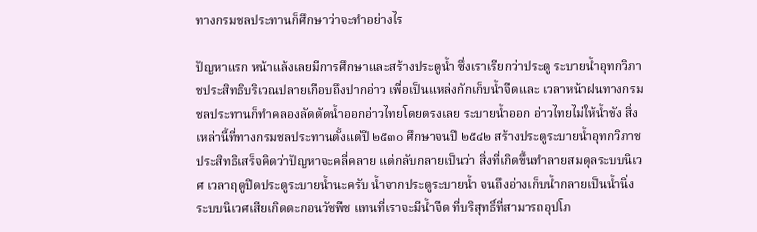ทางกรมชลประทานก็ศึกษาว่าจะทำอย่างไร

ปัญหาแรก หน้าแล้งเลยมีการศึกษาและสร้างประตูน้ำ ซึ่งเราเรียกว่าประตู ระบายน้ำอุทกวิภาชประสิทธิบริเวณปลายเกือบถึงปากอ่าว เพื่อเป็นแหล่งกักเก็บน้ำจืดและ เวลาหน้าฝนทางกรมชลประทานก็ทำคลองลัดตัดน้ำออกอ่าวไทยโดยตรงเลย ระบายน้ำออก อ่าวไทยไม่ให้น้ำขัง สิ่งเหล่านี้ที่ทางกรมชลประทานตั้งแต่ปี ๒๕๓๐ ศึกษาจนปี ๒๕๔๒ สร้างประตูระบายน้ำอุทกวิภาชประสิทธิเสร็จคิดว่าปัญหาจะคลี่คลาย แต่กลับกลายเป็นว่า สิ่งที่เกิดขึ้นทำลายสมดุลระบบนิเวศ เวลาฤดูปิดประตูระบายน้ำนะครับ น้ำจากประตูระบายน้ำ จนถึงอ่างเก็บน้ำกลายเป็นน้ำนิ่ง ระบบนิเวศเสียเกิดตะกอนวัชพืช แทนที่เราจะมีน้ำจืด ที่บริสุทธิ์ที่สามารถอุปโภ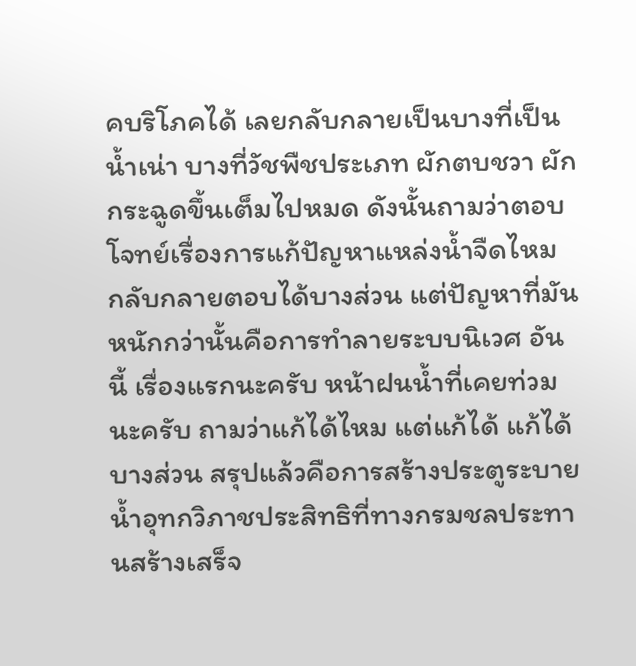คบริโภคได้ เลยกลับกลายเป็นบางที่เป็นน้ำเน่า บางที่วัชพืชประเภท ผักตบชวา ผักกระฉูดขึ้นเต็มไปหมด ดังนั้นถามว่าตอบโจทย์เรื่องการแก้ปัญหาแหล่งน้ำจืดไหม กลับกลายตอบได้บางส่วน แต่ปัญหาที่มันหนักกว่านั้นคือการทำลายระบบนิเวศ อันนี้ เรื่องแรกนะครับ หน้าฝนน้ำที่เคยท่วมนะครับ ถามว่าแก้ได้ไหม แต่แก้ได้ แก้ได้บางส่วน สรุปแล้วคือการสร้างประตูระบายน้ำอุทกวิภาชประสิทธิที่ทางกรมชลประทานสร้างเสร็จ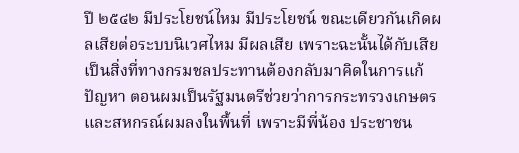ปี ๒๕๔๒ มีประโยชน์ไหม มีประโยชน์ ขณะเดียวกันเกิดผลเสียต่อระบบนิเวศไหม มีผลเสีย เพราะฉะนั้นได้กับเสียเป็นสิ่งที่ทางกรมชลประทานต้องกลับมาคิดในการแก้ปัญหา ตอนผมเป็นรัฐมนตรีช่วยว่าการกระทรวงเกษตรและสหกรณ์ผมลงในพื้นที่ เพราะมีพี่น้อง ประชาชน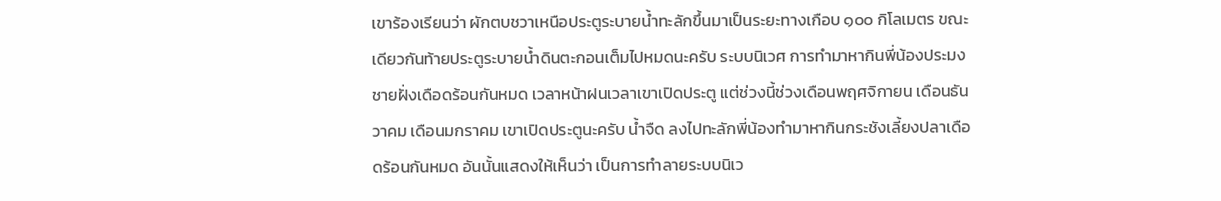เขาร้องเรียนว่า ผักตบชวาเหนือประตูระบายน้ำทะลักขึ้นมาเป็นระยะทางเกือบ ๑๐๐ กิโลเมตร ขณะเดียวกันท้ายประตูระบายน้ำดินตะกอนเต็มไปหมดนะครับ ระบบนิเวศ การทำมาหากินพี่น้องประมงชายฝั่งเดือดร้อนกันหมด เวลาหน้าฝนเวลาเขาเปิดประตู แต่ช่วงนี้ช่วงเดือนพฤศจิกายน เดือนธันวาคม เดือนมกราคม เขาเปิดประตูนะครับ น้ำจืด ลงไปทะลักพี่น้องทำมาหากินกระชังเลี้ยงปลาเดือดร้อนกันหมด อันนั้นแสดงให้เห็นว่า เป็นการทำลายระบบนิเว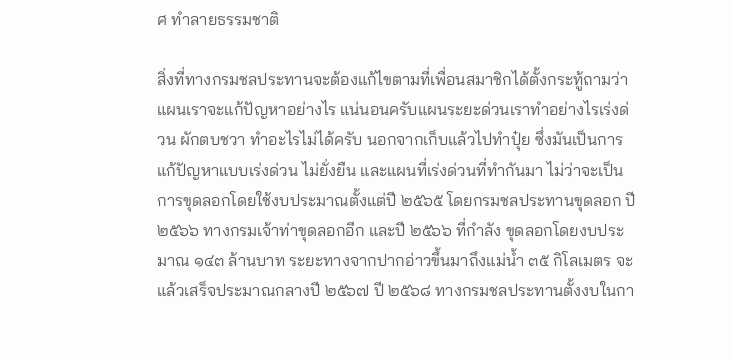ศ ทำลายธรรมชาติ

สิ่งที่ทางกรมชลประทานจะต้องแก้ไขตามที่เพื่อนสมาชิกได้ตั้งกระทู้ถามว่า แผนเราจะแก้ปัญหาอย่างไร แน่นอนครับแผนระยะด่วนเราทำอย่างไรเร่งด่วน ผักตบชวา ทำอะไรไม่ได้ครับ นอกจากเก็บแล้วไปทำปุ๋ย ซึ่งมันเป็นการแก้ปัญหาแบบเร่งด่วน ไม่ยั่งยืน และแผนที่เร่งด่วนที่ทำกันมา ไม่ว่าจะเป็นการขุดลอกโดยใช้งบประมาณตั้งแต่ปี ๒๕๖๕ โดยกรมชลประทานขุดลอก ปี ๒๕๖๖ ทางกรมเจ้าท่าขุดลอกอีก และปี ๒๕๖๖ ที่กำลัง ขุดลอกโดยงบประมาณ ๑๔๓ ล้านบาท ระยะทางจากปากอ่าวขึ้นมาถึงแม่น้ำ ๓๕ กิโลเมตร จะแล้วเสร็จประมาณกลางปี ๒๕๖๗ ปี ๒๕๖๘ ทางกรมชลประทานตั้งงบในกา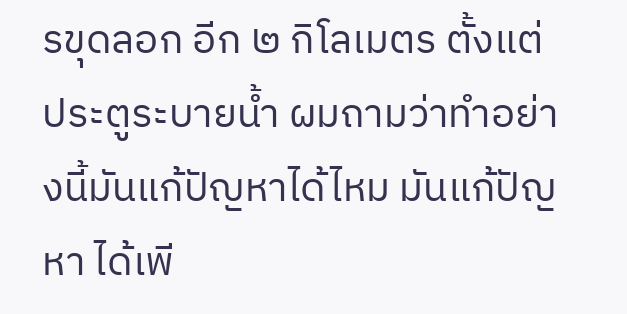รขุดลอก อีก ๒ กิโลเมตร ตั้งแต่ประตูระบายน้ำ ผมถามว่าทำอย่างนี้มันแก้ปัญหาได้ไหม มันแก้ปัญหา ได้เพี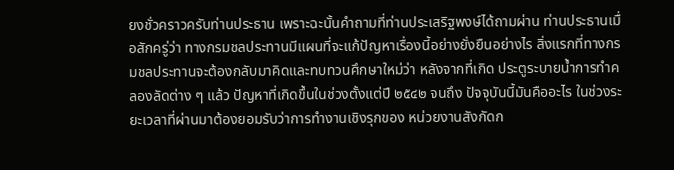ยงชั่วคราวครับท่านประธาน เพราะฉะนั้นคำถามที่ท่านประเสริฐพงษ์ได้ถามผ่าน ท่านประธานเมื่อสักครู่ว่า ทางกรมชลประทานมีแผนที่จะแก้ปัญหาเรื่องนี้อย่างยั่งยืนอย่างไร สิ่งแรกที่ทางกรมชลประทานจะต้องกลับมาคิดและทบทวนศึกษาใหม่ว่า หลังจากที่เกิด ประตูระบายน้ำการทำคลองลัดต่าง ๆ แล้ว ปัญหาที่เกิดขึ้นในช่วงตั้งแต่ปี ๒๕๔๒ จนถึง ปัจจุบันนี้มันคืออะไร ในช่วงระยะเวลาที่ผ่านมาต้องยอมรับว่าการทำงานเชิงรุกของ หน่วยงานสังกัดก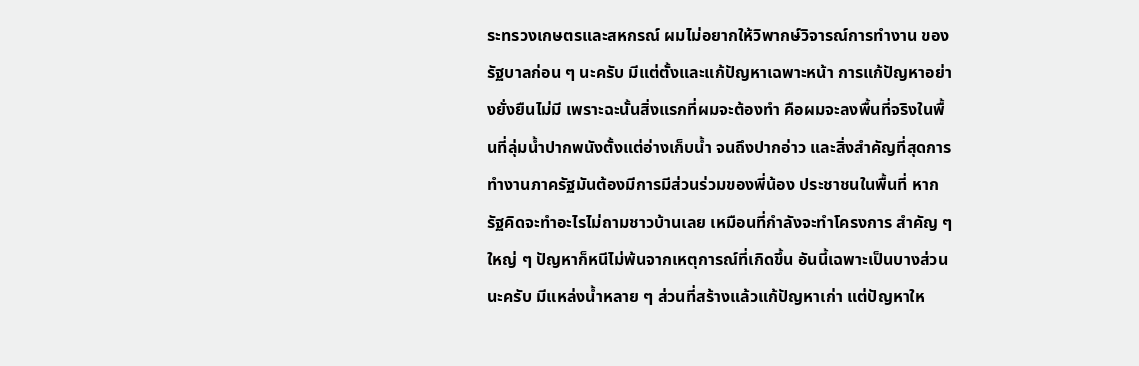ระทรวงเกษตรและสหกรณ์ ผมไม่อยากให้วิพากษ์วิจารณ์การทำงาน ของรัฐบาลก่อน ๆ นะครับ มีแต่ตั้งและแก้ปัญหาเฉพาะหน้า การแก้ปัญหาอย่างยั่งยืนไม่มี เพราะฉะนั้นสิ่งแรกที่ผมจะต้องทำ คือผมจะลงพื้นที่จริงในพื้นที่ลุ่มน้ำปากพนังตั้งแต่อ่างเก็บน้ำ จนถึงปากอ่าว และสิ่งสำคัญที่สุดการทำงานภาครัฐมันต้องมีการมีส่วนร่วมของพี่น้อง ประชาชนในพื้นที่ หากรัฐคิดจะทำอะไรไม่ถามชาวบ้านเลย เหมือนที่กำลังจะทำโครงการ สำคัญ ๆ ใหญ่ ๆ ปัญหาก็หนีไม่พ้นจากเหตุการณ์ที่เกิดขึ้น อันนี้เฉพาะเป็นบางส่วนนะครับ มีแหล่งน้ำหลาย ๆ ส่วนที่สร้างแล้วแก้ปัญหาเก่า แต่ปัญหาให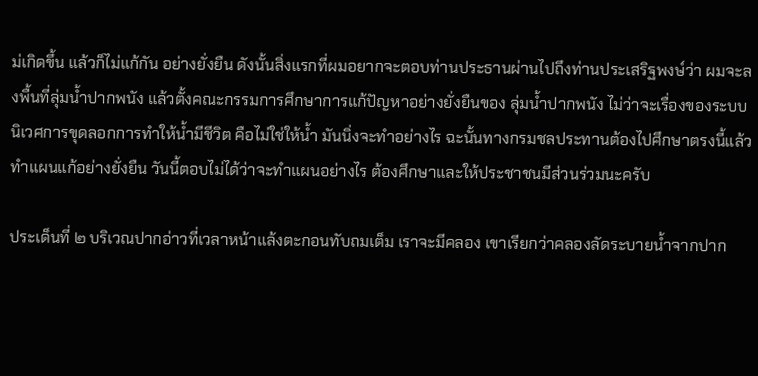ม่เกิดขึ้น แล้วก็ไม่แก้กัน อย่างยั่งยืน ดังนั้นสิ่งแรกที่ผมอยากจะตอบท่านประธานผ่านไปถึงท่านประเสริฐพงษ์ว่า ผมจะลงพื้นที่ลุ่มน้ำปากพนัง แล้วตั้งคณะกรรมการศึกษาการแก้ปัญหาอย่างยั่งยืนของ ลุ่มน้ำปากพนัง ไม่ว่าจะเรื่องของระบบนิเวศการขุดลอกการทำให้น้ำมีชีวิต คือไม่ใช่ให้น้ำ มันนิ่งจะทำอย่างไร ฉะนั้นทางกรมชลประทานต้องไปศึกษาตรงนี้แล้วทำแผนแก้อย่างยั่งยืน วันนี้ตอบไม่ได้ว่าจะทำแผนอย่างไร ต้องศึกษาและให้ประชาชนมีส่วนร่วมนะครับ

ประเด็นที่ ๒ บริเวณปากอ่าวที่เวลาหน้าแล้งตะกอนทับถมเต็ม เราจะมีคลอง เขาเรียกว่าคลองลัดระบายน้ำจากปาก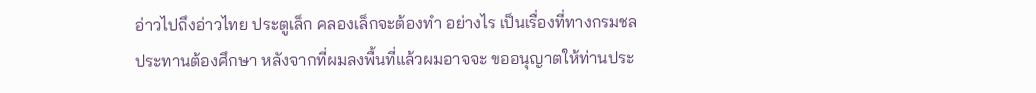อ่าวไปถึงอ่าวไทย ประตูเล็ก คลองเล็กจะต้องทำ อย่างไร เป็นเรื่องที่ทางกรมชลประทานต้องศึกษา หลังจากที่ผมลงพื้นที่แล้วผมอาจจะ ขออนุญาตให้ท่านประ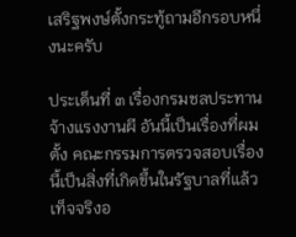เสริฐพงษ์ตั้งกระทู้ถามอีกรอบหนึ่งนะครับ

ประเด็นที่ ๓ เรื่องกรมชลประทานจ้างแรงงานผี อันนี้เป็นเรื่องที่ผมตั้ง คณะกรรมการตรวจสอบเรื่องนี้เป็นสิ่งที่เกิดขึ้นในรัฐบาลที่แล้ว เท็จจริงอ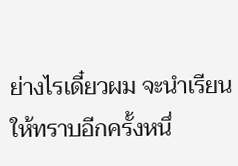ย่างไรเดี๋ยวผม จะนำเรียนให้ทราบอีกครั้งหนึ่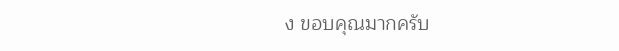ง ขอบคุณมากครับ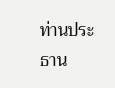ท่านประธาน